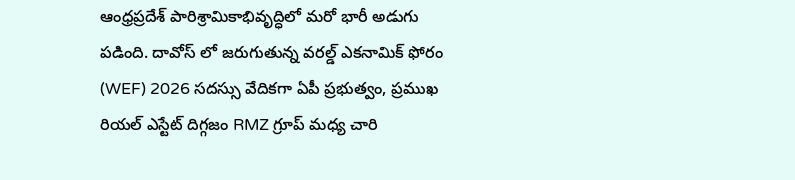ఆంధ్రప్రదేశ్ పారిశ్రామికాభివృద్ధిలో మరో భారీ అడుగు పడింది. దావోస్ లో జరుగుతున్న వరల్డ్ ఎకనామిక్ ఫోరం (WEF) 2026 సదస్సు వేదికగా ఏపీ ప్రభుత్వం, ప్రముఖ రియల్ ఎస్టేట్ దిగ్గజం RMZ గ్రూప్ మధ్య చారి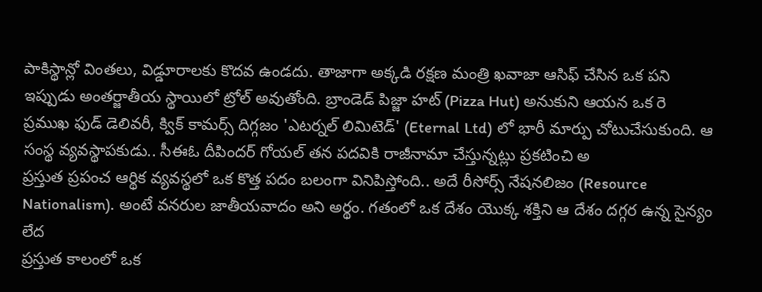పాకిస్థాన్లో వింతలు, విడ్డూరాలకు కొదవ ఉండదు. తాజాగా అక్కడి రక్షణ మంత్రి ఖవాజా ఆసిఫ్ చేసిన ఒక పని ఇప్పుడు అంతర్జాతీయ స్థాయిలో ట్రోల్ అవుతోంది. బ్రాండెడ్ పిజ్జా హట్ (Pizza Hut) అనుకుని ఆయన ఒక రె
ప్రముఖ ఫుడ్ డెలివరీ, క్విక్ కామర్స్ దిగ్గజం 'ఎటర్నల్ లిమిటెడ్' (Eternal Ltd) లో భారీ మార్పు చోటుచేసుకుంది. ఆ సంస్థ వ్యవస్థాపకుడు.. సీఈఓ దీపిందర్ గోయల్ తన పదవికి రాజీనామా చేస్తున్నట్లు ప్రకటించి అ
ప్రస్తుత ప్రపంచ ఆర్థిక వ్యవస్థలో ఒక కొత్త పదం బలంగా వినిపిస్తోంది.. అదే రీసోర్స్ నేషనలిజం (Resource Nationalism). అంటే వనరుల జాతీయవాదం అని అర్థం. గతంలో ఒక దేశం యొక్క శక్తిని ఆ దేశం దగ్గర ఉన్న సైన్యం లేద
ప్రస్తుత కాలంలో ఒక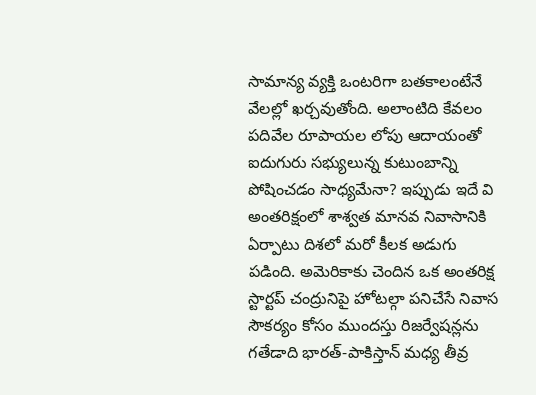సామాన్య వ్యక్తి ఒంటరిగా బతకాలంటేనే వేలల్లో ఖర్చవుతోంది. అలాంటిది కేవలం పదివేల రూపాయల లోపు ఆదాయంతో ఐదుగురు సభ్యులున్న కుటుంబాన్ని పోషించడం సాధ్యమేనా? ఇప్పుడు ఇదే వి
అంతరిక్షంలో శాశ్వత మానవ నివాసానికి ఏర్పాటు దిశలో మరో కీలక అడుగు పడింది. అమెరికాకు చెందిన ఒక అంతరిక్ష స్టార్టప్ చంద్రునిపై హోటల్గా పనిచేసే నివాస సౌకర్యం కోసం ముందస్తు రిజర్వేషన్లను
గతేడాది భారత్-పాకిస్తాన్ మధ్య తీవ్ర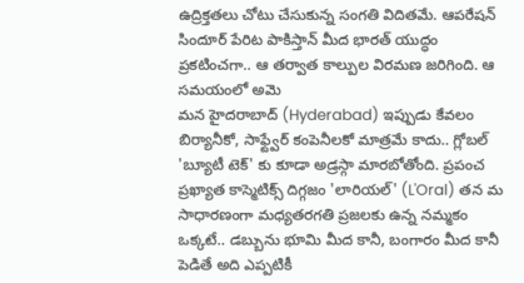ఉద్రిక్తతలు చోటు చేసుకున్న సంగతి విదితమే. ఆపరేషన్ సిందూర్ పేరిట పాకిస్తాన్ మీద భారత్ యుద్ధం ప్రకటించగా.. ఆ తర్వాత కాల్పుల విరమణ జరిగింది. ఆ సమయంలో అమె
మన హైదరాబాద్ (Hyderabad) ఇప్పుడు కేవలం బిర్యానీకో, సాఫ్ట్వేర్ కంపెనీలకో మాత్రమే కాదు.. గ్లోబల్ 'బ్యూటీ టెక్' కు కూడా అడ్రస్గా మారబోతోంది. ప్రపంచ ప్రఖ్యాత కాస్మెటిక్స్ దిగ్గజం 'లారియల్' (L'Oral) తన మ
సాధారణంగా మధ్యతరగతి ప్రజలకు ఉన్న నమ్మకం ఒక్కటే.. డబ్బును భూమి మీద కానీ, బంగారం మీద కానీ పెడితే అది ఎప్పటికీ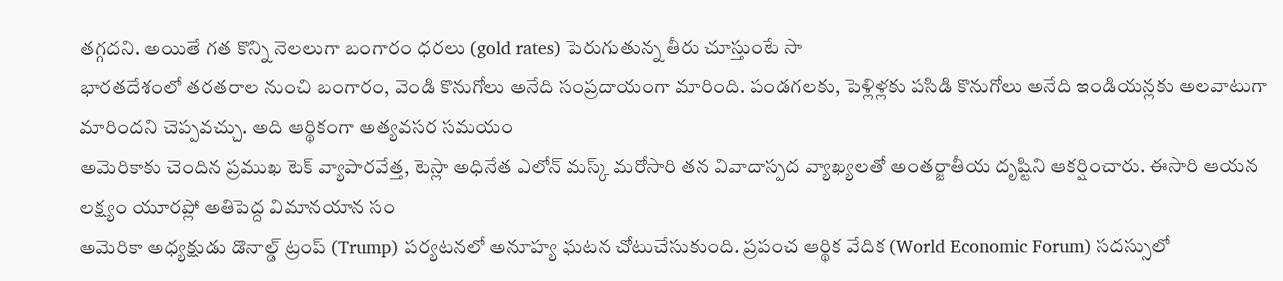తగ్గదని. అయితే గత కొన్ని నెలలుగా బంగారం ధరలు (gold rates) పెరుగుతున్న తీరు చూస్తుంటే సా
భారతదేశంలో తరతరాల నుంచి బంగారం, వెండి కొనుగోలు అనేది సంప్రదాయంగా మారింది. పండగలకు, పెళ్లిళ్లకు పసిడి కొనుగోలు అనేది ఇండియన్లకు అలవాటుగా మారిందని చెప్పవచ్చు. అది ఆర్థికంగా అత్యవసర సమయం
అమెరికాకు చెందిన ప్రముఖ టెక్ వ్యాపారవేత్త, టెస్లా అధినేత ఎలోన్ మస్క్ మరోసారి తన వివాదాస్పద వ్యాఖ్యలతో అంతర్జాతీయ దృష్టిని ఆకర్షించారు. ఈసారి ఆయన లక్ష్యం యూరప్లో అతిపెద్ద విమానయాన సం
అమెరికా అధ్యక్షుడు డొనాల్డ్ ట్రంప్ (Trump) పర్యటనలో అనూహ్య ఘటన చోటుచేసుకుంది. ప్రపంచ ఆర్థిక వేదిక (World Economic Forum) సదస్సులో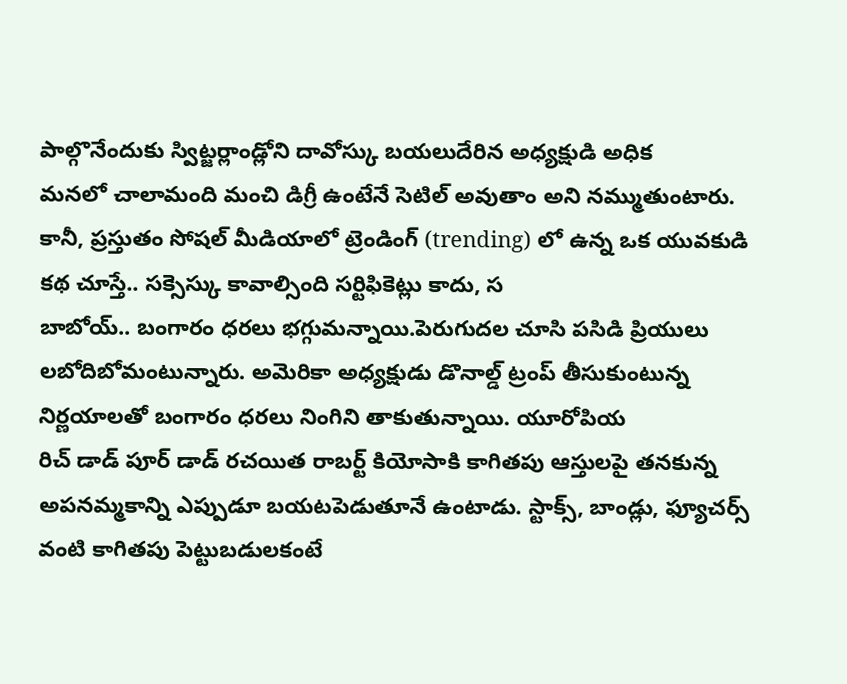పాల్గొనేందుకు స్విట్జర్లాండ్లోని దావోస్కు బయలుదేరిన అధ్యక్షుడి అధిక
మనలో చాలామంది మంచి డిగ్రీ ఉంటేనే సెటిల్ అవుతాం అని నమ్ముతుంటారు. కానీ, ప్రస్తుతం సోషల్ మీడియాలో ట్రెండింగ్ (trending) లో ఉన్న ఒక యువకుడి కథ చూస్తే.. సక్సెస్కు కావాల్సింది సర్టిఫికెట్లు కాదు, స
బాబోయ్.. బంగారం ధరలు భగ్గుమన్నాయి.పెరుగుదల చూసి పసిడి ప్రియులు లబోదిబోమంటున్నారు. అమెరికా అధ్యక్షుడు డొనాల్డ్ ట్రంప్ తీసుకుంటున్న నిర్ణయాలతో బంగారం ధరలు నింగిని తాకుతున్నాయి. యూరోపియ
రిచ్ డాడ్ పూర్ డాడ్ రచయిత రాబర్ట్ కియోసాకి కాగితపు ఆస్తులపై తనకున్న అపనమ్మకాన్ని ఎప్పుడూ బయటపెడుతూనే ఉంటాడు. స్టాక్స్, బాండ్లు, ఫ్యూచర్స్ వంటి కాగితపు పెట్టుబడులకంటే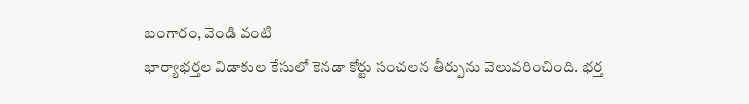బంగారం, వెండి వంటి
భార్యాభర్తల విడాకుల కేసులో కెనడా కోర్టు సంచలన తీర్పును వెలువరించింది. భర్త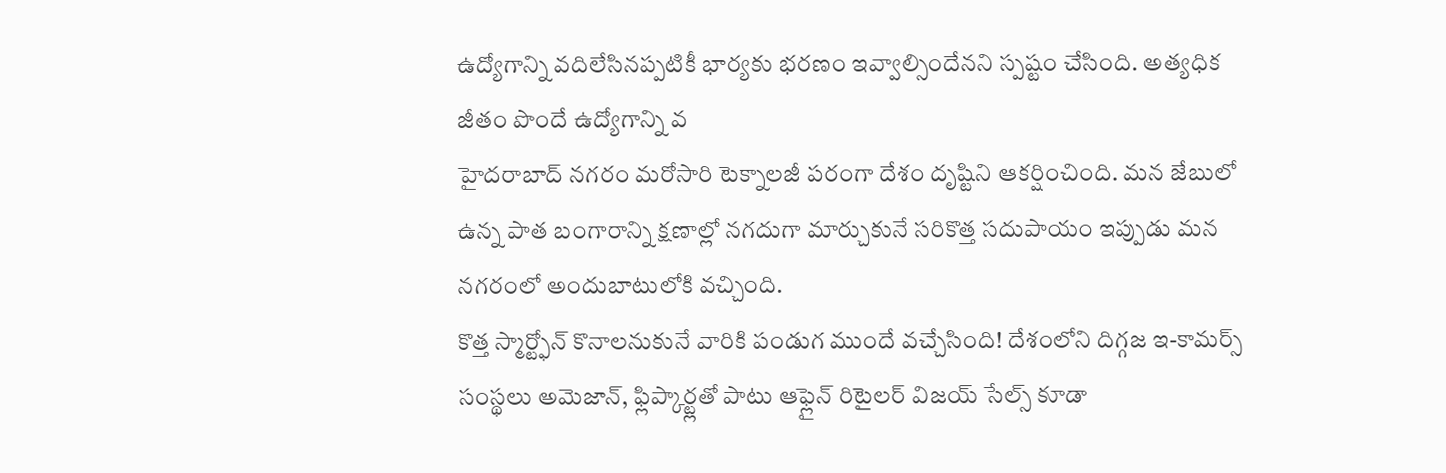ఉద్యోగాన్ని వదిలేసినప్పటికీ భార్యకు భరణం ఇవ్వాల్సిందేనని స్పష్టం చేసింది. అత్యధిక జీతం పొందే ఉద్యోగాన్ని వ
హైదరాబాద్ నగరం మరోసారి టెక్నాలజీ పరంగా దేశం దృష్టిని ఆకర్షించింది. మన జేబులో ఉన్న పాత బంగారాన్ని క్షణాల్లో నగదుగా మార్చుకునే సరికొత్త సదుపాయం ఇప్పుడు మన నగరంలో అందుబాటులోకి వచ్చింది.
కొత్త స్మార్ట్ఫోన్ కొనాలనుకునే వారికి పండుగ ముందే వచ్చేసింది! దేశంలోని దిగ్గజ ఇ-కామర్స్ సంస్థలు అమెజాన్, ఫ్లిప్కార్ట్లతో పాటు ఆఫ్లైన్ రిటైలర్ విజయ్ సేల్స్ కూడా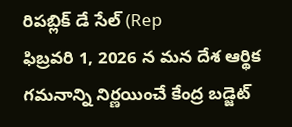రిపబ్లిక్ డే సేల్ (Rep
ఫిబ్రవరి 1, 2026 న మన దేశ ఆర్థిక గమనాన్ని నిర్ణయించే కేంద్ర బడ్జెట్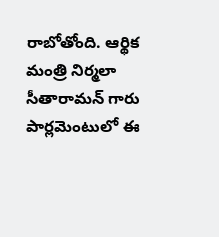రాబోతోంది. ఆర్థిక మంత్రి నిర్మలా సీతారామన్ గారు పార్లమెంటులో ఈ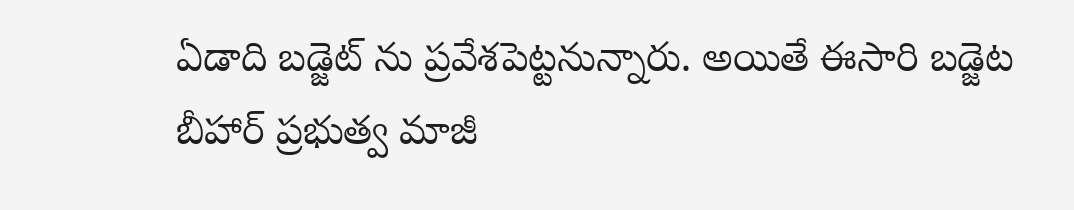ఏడాది బడ్జెట్ ను ప్రవేశపెట్టనున్నారు. అయితే ఈసారి బడ్జెట
బీహార్ ప్రభుత్వ మాజీ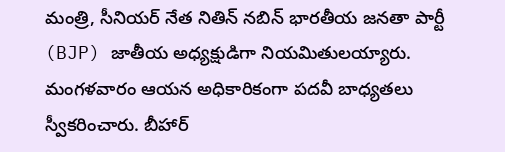మంత్రి, సీనియర్ నేత నితిన్ నబిన్ భారతీయ జనతా పార్టీ (BJP) జాతీయ అధ్యక్షుడిగా నియమితులయ్యారు. మంగళవారం ఆయన అధికారికంగా పదవీ బాధ్యతలు స్వీకరించారు. బీహార్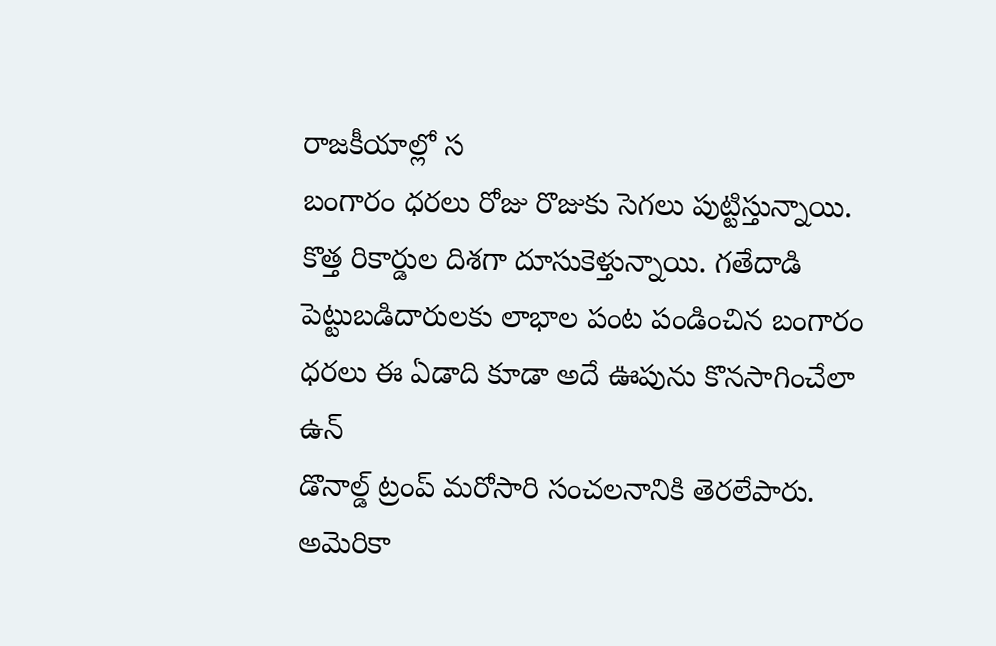రాజకీయాల్లో స
బంగారం ధరలు రోజు రొజుకు సెగలు పుట్టిస్తున్నాయి. కొత్త రికార్డుల దిశగా దూసుకెళ్తున్నాయి. గతేదాడి పెట్టుబడిదారులకు లాభాల పంట పండించిన బంగారం ధరలు ఈ ఏడాది కూడా అదే ఊపును కొనసాగించేలా ఉన్
డొనాల్డ్ ట్రంప్ మరోసారి సంచలనానికి తెరలేపారు. అమెరికా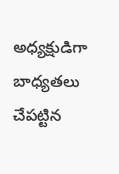అధ్యక్షుడిగా బాధ్యతలు చేపట్టిన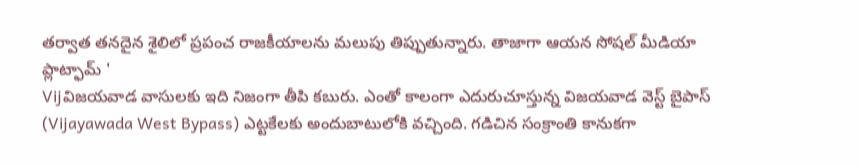తర్వాత తనదైన శైలిలో ప్రపంచ రాజకీయాలను మలుపు తిప్పుతున్నారు. తాజాగా ఆయన సోషల్ మీడియా ప్లాట్ఫామ్ '
Vijవిజయవాడ వాసులకు ఇది నిజంగా తీపి కబురు. ఎంతో కాలంగా ఎదురుచూస్తున్న విజయవాడ వెస్ట్ బైపాస్ (Vijayawada West Bypass) ఎట్టకేలకు అందుబాటులోకి వచ్చింది. గడిచిన సంక్రాంతి కానుకగా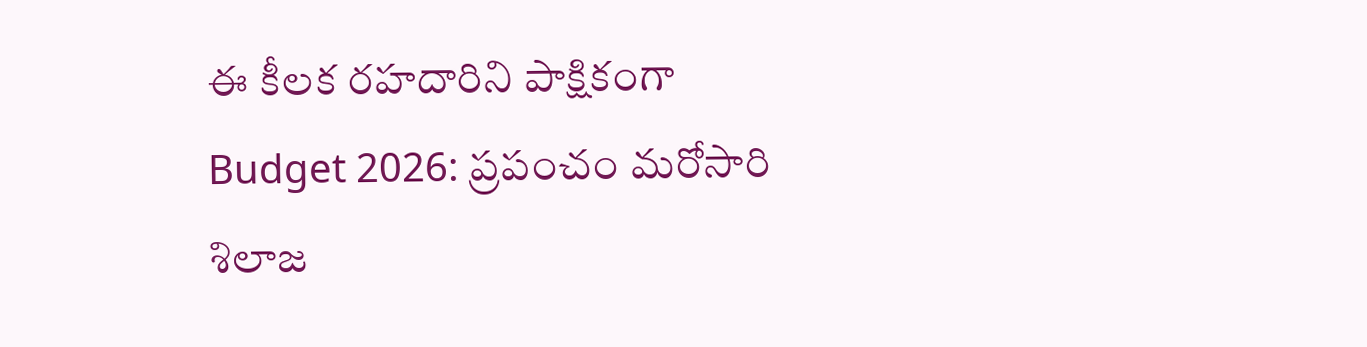ఈ కీలక రహదారిని పాక్షికంగా
Budget 2026: ప్రపంచం మరోసారి శిలాజ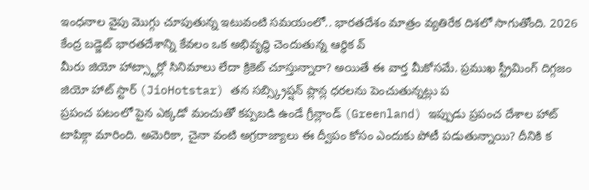ఇంధనాల వైపు మొగ్గు చూపుతున్న ఇటువంటి సమయంలో.. భారతదేశం మాత్రం వ్యతిరేక దిశలో సాగుతోంది. 2026 కేంద్ర బడ్జెట్ భారతదేశాన్ని కేవలం ఒక అభివృద్ధి చెందుతున్న ఆర్థిక వ్
మీరు జియో హాట్స్టార్లో సినిమాలు లేదా క్రికెట్ చూస్తున్నారా? అయితే ఈ వార్త మీకోసమే. ప్రముఖ స్ట్రీమింగ్ దిగ్గజం జియో హాట్ స్టార్ (JioHotstar) తన సబ్స్క్రిప్షన్ ప్లాన్ల ధరలను పెంచుతున్నట్లు ప
ప్రపంచ పటంలో పైన ఎక్కడో మంచుతో కప్పబడి ఉండే గ్రీన్లాండ్ (Greenland) ఇప్పుడు ప్రపంచ దేశాల హాట్ టాపిక్గా మారింది. అమెరికా, చైనా వంటి అగ్రరాజ్యాలు ఈ ద్వీపం కోసం ఎందుకు పోటీ పడుతున్నాయి? దీనికి క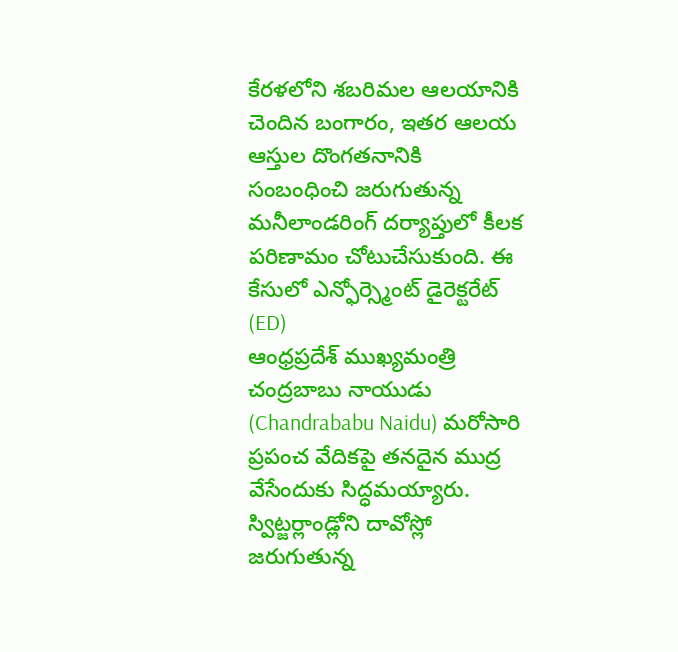కేరళలోని శబరిమల ఆలయానికి చెందిన బంగారం, ఇతర ఆలయ ఆస్తుల దొంగతనానికి సంబంధించి జరుగుతున్న మనీలాండరింగ్ దర్యాప్తులో కీలక పరిణామం చోటుచేసుకుంది. ఈ కేసులో ఎన్ఫోర్స్మెంట్ డైరెక్టరేట్ (ED)
ఆంధ్రప్రదేశ్ ముఖ్యమంత్రి చంద్రబాబు నాయుడు (Chandrababu Naidu) మరోసారి ప్రపంచ వేదికపై తనదైన ముద్ర వేసేందుకు సిద్ధమయ్యారు. స్విట్జర్లాండ్లోని దావోస్లో జరుగుతున్న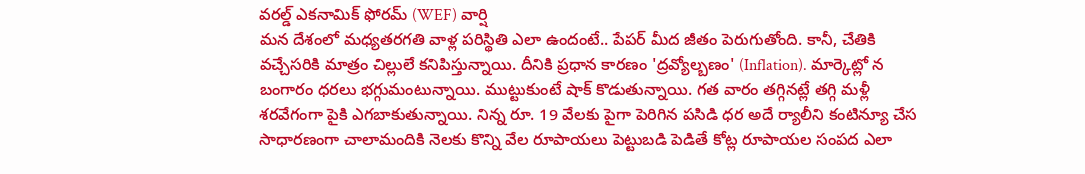వరల్డ్ ఎకనామిక్ ఫోరమ్ (WEF) వార్షి
మన దేశంలో మధ్యతరగతి వాళ్ల పరిస్థితి ఎలా ఉందంటే.. పేపర్ మీద జీతం పెరుగుతోంది. కానీ, చేతికి వచ్చేసరికి మాత్రం చిల్లులే కనిపిస్తున్నాయి. దీనికి ప్రధాన కారణం 'ద్రవ్యోల్బణం' (Inflation). మార్కెట్లో న
బంగారం ధరలు భగ్గుమంటున్నాయి. ముట్టుకుంటే షాక్ కొడుతున్నాయి. గత వారం తగ్గినట్లే తగ్గి మళ్లీ శరవేగంగా పైకి ఎగబాకుతున్నాయి. నిన్న రూ. 19 వేలకు పైగా పెరిగిన పసిడి ధర అదే ర్యాలీని కంటిన్యూ చేస
సాధారణంగా చాలామందికి నెలకు కొన్ని వేల రూపాయలు పెట్టుబడి పెడితే కోట్ల రూపాయల సంపద ఎలా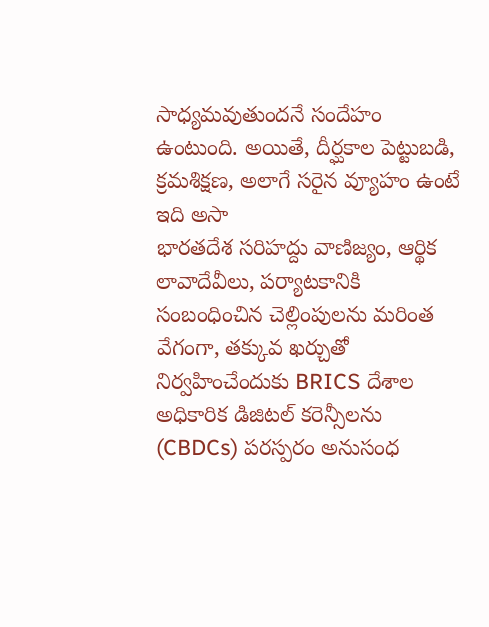సాధ్యమవుతుందనే సందేహం ఉంటుంది. అయితే, దీర్ఘకాల పెట్టుబడి, క్రమశిక్షణ, అలాగే సరైన వ్యూహం ఉంటే ఇది అసా
భారతదేశ సరిహద్దు వాణిజ్యం, ఆర్థిక లావాదేవీలు, పర్యాటకానికి సంబంధించిన చెల్లింపులను మరింత వేగంగా, తక్కువ ఖర్చుతో నిర్వహించేందుకు BRICS దేశాల అధికారిక డిజిటల్ కరెన్సీలను (CBDCs) పరస్పరం అనుసంధ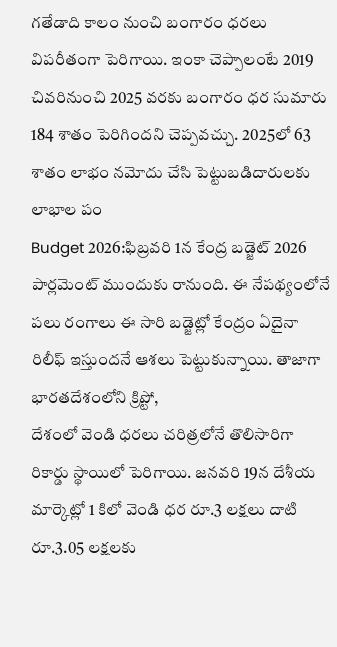గతేడాది కాలం నుంచి బంగారం ధరలు విపరీతంగా పెరిగాయి. ఇంకా చెప్పాలంటే 2019 చివరినుంచి 2025 వరకు బంగారం ధర సుమారు 184 శాతం పెరిగిందని చెప్పవచ్చు. 2025లో 63 శాతం లాభం నమోదు చేసి పెట్టుబడిదారులకు లాభాల పం
Budget 2026:ఫిబ్రవరి 1న కేంద్ర బడ్జెట్ 2026 పార్లమెంట్ ముందుకు రానుంది. ఈ నేపథ్యంలోనే పలు రంగాలు ఈ సారి బడ్జెట్లో కేంద్రం ఏదైనా రిలీఫ్ ఇస్తుందనే ఆశలు పెట్టుకున్నాయి. తాజాగా భారతదేశంలోని క్రిప్టో,
దేశంలో వెండి ధరలు చరిత్రలోనే తొలిసారిగా రికార్డు స్థాయిలో పెరిగాయి. జనవరి 19న దేశీయ మార్కెట్లో 1 కిలో వెండి ధర రూ.3 లక్షలు దాటి రూ.3.05 లక్షలకు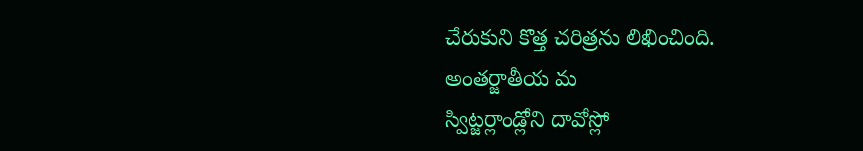చేరుకుని కొత్త చరిత్రను లిఖించింది. అంతర్జాతీయ మ
స్విట్జర్లాండ్లోని దావోస్లో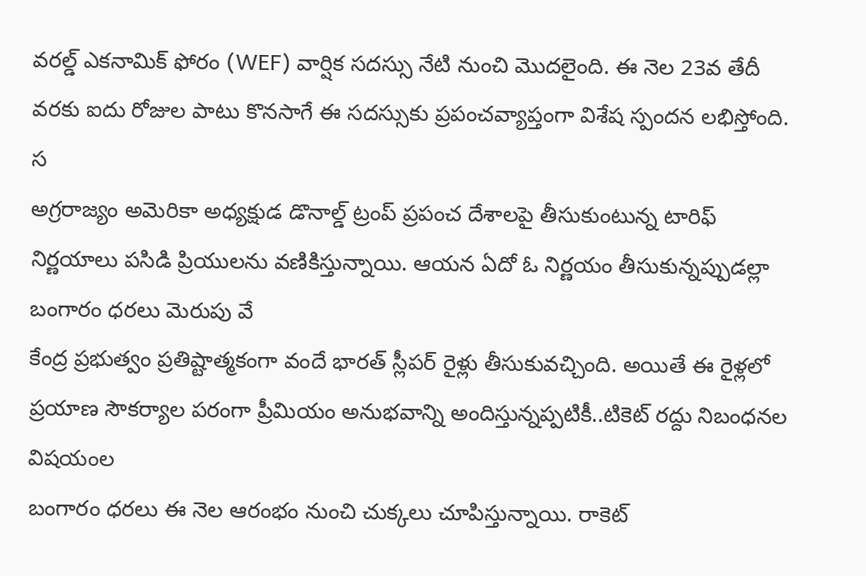వరల్డ్ ఎకనామిక్ ఫోరం (WEF) వార్షిక సదస్సు నేటి నుంచి మొదలైంది. ఈ నెల 23వ తేదీ వరకు ఐదు రోజుల పాటు కొనసాగే ఈ సదస్సుకు ప్రపంచవ్యాప్తంగా విశేష స్పందన లభిస్తోంది. స
అగ్రరాజ్యం అమెరికా అధ్యక్షుడ డొనాల్డ్ ట్రంప్ ప్రపంచ దేశాలపై తీసుకుంటున్న టారిఫ్ నిర్ణయాలు పసిడి ప్రియులను వణికిస్తున్నాయి. ఆయన ఏదో ఓ నిర్ణయం తీసుకున్నప్పుడల్లా బంగారం ధరలు మెరుపు వే
కేంద్ర ప్రభుత్వం ప్రతిష్టాత్మకంగా వందే భారత్ స్లీపర్ రైళ్లు తీసుకువచ్చింది. అయితే ఈ రైళ్లలో ప్రయాణ సౌకర్యాల పరంగా ప్రీమియం అనుభవాన్ని అందిస్తున్నప్పటికీ..టికెట్ రద్దు నిబంధనల విషయంల
బంగారం ధరలు ఈ నెల ఆరంభం నుంచి చుక్కలు చూపిస్తున్నాయి. రాకెట్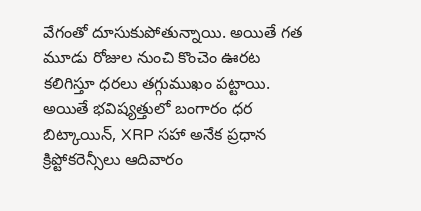వేగంతో దూసుకుపోతున్నాయి. అయితే గత మూడు రోజుల నుంచి కొంచెం ఊరట కలిగిస్తూ ధరలు తగ్గుముఖం పట్టాయి. అయితే భవిష్యత్తులో బంగారం ధర
బిట్కాయిన్, XRP సహా అనేక ప్రధాన క్రిప్టోకరెన్సీలు ఆదివారం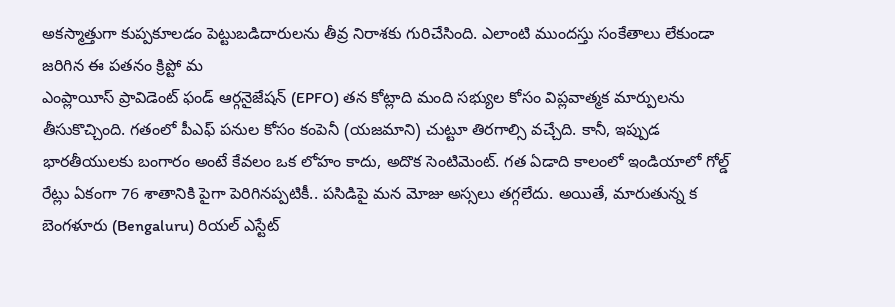అకస్మాత్తుగా కుప్పకూలడం పెట్టుబడిదారులను తీవ్ర నిరాశకు గురిచేసింది. ఎలాంటి ముందస్తు సంకేతాలు లేకుండా జరిగిన ఈ పతనం క్రిప్టో మ
ఎంప్లాయీస్ ప్రావిడెంట్ ఫండ్ ఆర్గనైజేషన్ (EPFO) తన కోట్లాది మంది సభ్యుల కోసం విప్లవాత్మక మార్పులను తీసుకొచ్చింది. గతంలో పీఎఫ్ పనుల కోసం కంపెనీ (యజమాని) చుట్టూ తిరగాల్సి వచ్చేది. కానీ, ఇప్పుడ
భారతీయులకు బంగారం అంటే కేవలం ఒక లోహం కాదు, అదొక సెంటిమెంట్. గత ఏడాది కాలంలో ఇండియాలో గోల్డ్ రేట్లు ఏకంగా 76 శాతానికి పైగా పెరిగినప్పటికీ.. పసిడిపై మన మోజు అస్సలు తగ్గలేదు. అయితే, మారుతున్న క
బెంగళూరు (Bengaluru) రియల్ ఎస్టేట్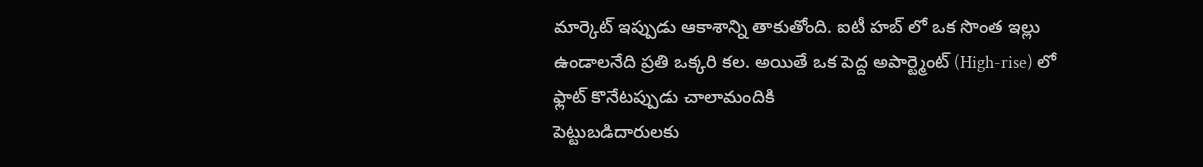మార్కెట్ ఇప్పుడు ఆకాశాన్ని తాకుతోంది. ఐటీ హబ్ లో ఒక సొంత ఇల్లు ఉండాలనేది ప్రతి ఒక్కరి కల. అయితే ఒక పెద్ద అపార్ట్మెంట్ (High-rise) లో ఫ్లాట్ కొనేటప్పుడు చాలామందికి
పెట్టుబడిదారులకు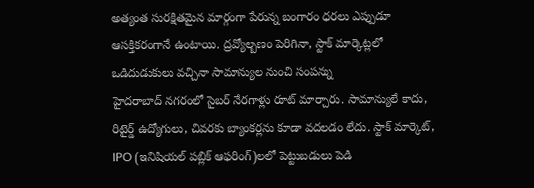అత్యంత సురక్షితమైన మార్గంగా పేరున్న బంగారం ధరలు ఎప్పుడూ ఆసక్తికరంగానే ఉంటాయి. ద్రవ్యోల్బణం పెరిగినా, స్టాక్ మార్కెట్లలో ఒడిదుడుకులు వచ్చినా సామాన్యుల నుంచి సంపన్ను
హైదరాబాద్ నగరంలో సైబర్ నేరగాళ్లు రూట్ మార్చారు. సామాన్యులే కాదు, రిటైర్డ్ ఉద్యోగులు, చివరకు బ్యాంకర్లను కూడా వదలడం లేదు. స్టాక్ మార్కెట్, IPO (ఇనిషియల్ పబ్లిక్ ఆఫరింగ్)లలో పెట్టుబడులు పెడి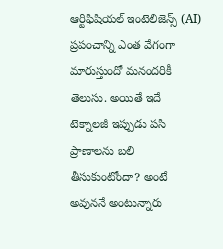ఆర్టిఫిషియల్ ఇంటెలిజెన్స్ (AI) ప్రపంచాన్ని ఎంత వేగంగా మారుస్తుందో మనందరికీ తెలుసు. అయితే ఇదే టెక్నాలజీ ఇప్పుడు పసి ప్రాణాలను బలి తీసుకుంటోందా? అంటే అవుననే అంటున్నారు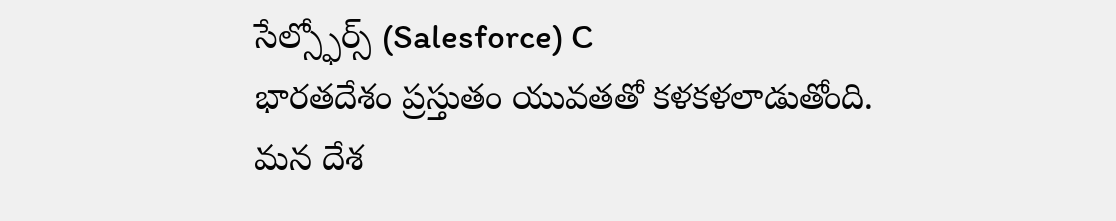సేల్స్ఫోర్స్ (Salesforce) C
భారతదేశం ప్రస్తుతం యువతతో కళకళలాడుతోంది. మన దేశ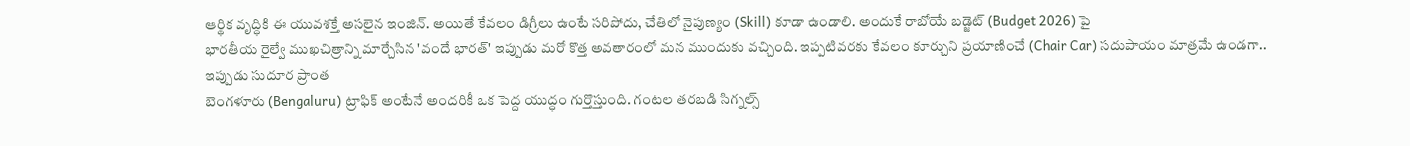ఆర్థిక వృద్ధికి ఈ యువశక్తే అసలైన ఇంజిన్. అయితే కేవలం డిగ్రీలు ఉంటే సరిపోదు, చేతిలో నైపుణ్యం (Skill) కూడా ఉండాలి. అందుకే రాబోయే బడ్జెట్ (Budget 2026) పై
భారతీయ రైల్వే ముఖచిత్రాన్ని మార్చేసిన 'వందే భారత్' ఇప్పుడు మరో కొత్త అవతారంలో మన ముందుకు వచ్చింది. ఇప్పటివరకు కేవలం కూర్చుని ప్రయాణించే (Chair Car) సదుపాయం మాత్రమే ఉండగా.. ఇప్పుడు సుదూర ప్రాంత
బెంగళూరు (Bengaluru) ట్రాఫిక్ అంటేనే అందరికీ ఒక పెద్ద యుద్ధం గుర్తొస్తుంది. గంటల తరబడి సిగ్నల్స్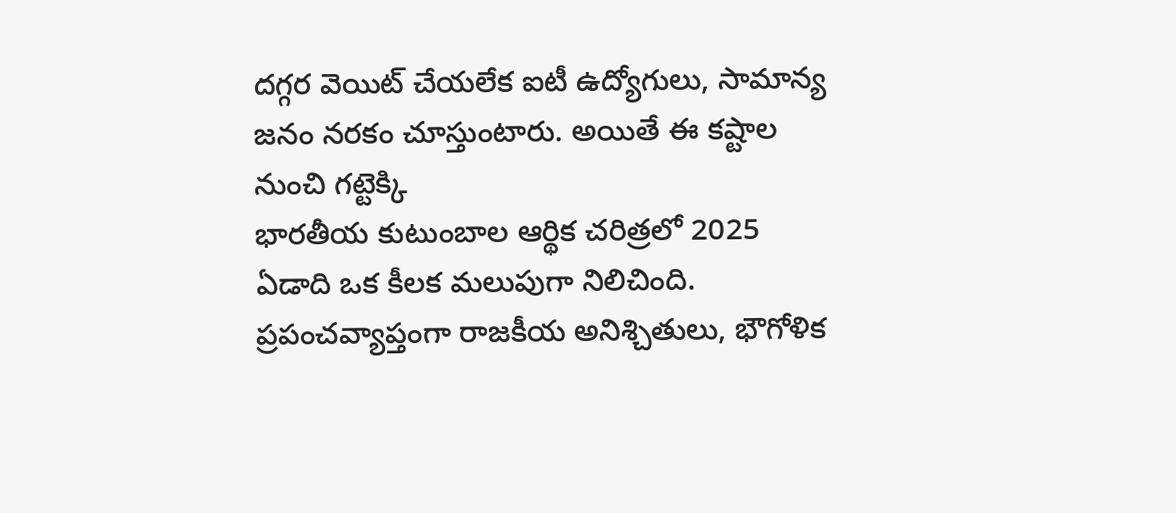దగ్గర వెయిట్ చేయలేక ఐటీ ఉద్యోగులు, సామాన్య జనం నరకం చూస్తుంటారు. అయితే ఈ కష్టాల నుంచి గట్టెక్కి
భారతీయ కుటుంబాల ఆర్థిక చరిత్రలో 2025 ఏడాది ఒక కీలక మలుపుగా నిలిచింది. ప్రపంచవ్యాప్తంగా రాజకీయ అనిశ్చితులు, భౌగోళిక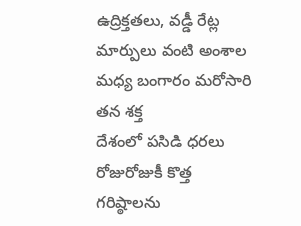ఉద్రిక్తతలు, వడ్డీ రేట్ల మార్పులు వంటి అంశాల మధ్య బంగారం మరోసారి తన శక్త
దేశంలో పసిడి ధరలు రోజురోజుకీ కొత్త గరిష్ఠాలను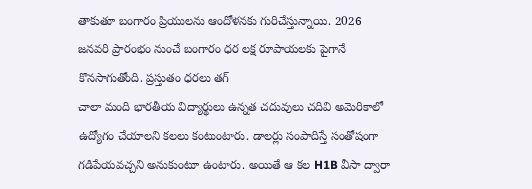తాకుతూ బంగారం ప్రియులను ఆందోళనకు గురిచేస్తున్నాయి. 2026 జనవరి ప్రారంభం నుంచే బంగారం ధర లక్ష రూపాయలకు పైగానే కొనసాగుతోంది. ప్రస్తుతం ధరలు తగ్
చాలా మంది భారతీయ విద్యార్థులు ఉన్నత చదువులు చదివి అమెరికాలో ఉద్యోగం చేయాలని కలలు కంటుంటారు. డాలర్లు సంపాదిస్తే సంతోషంగా గడిపేయవచ్చని అనుకుంటూ ఉంటారు. అయితే ఆ కల H1B వీసా ద్వారా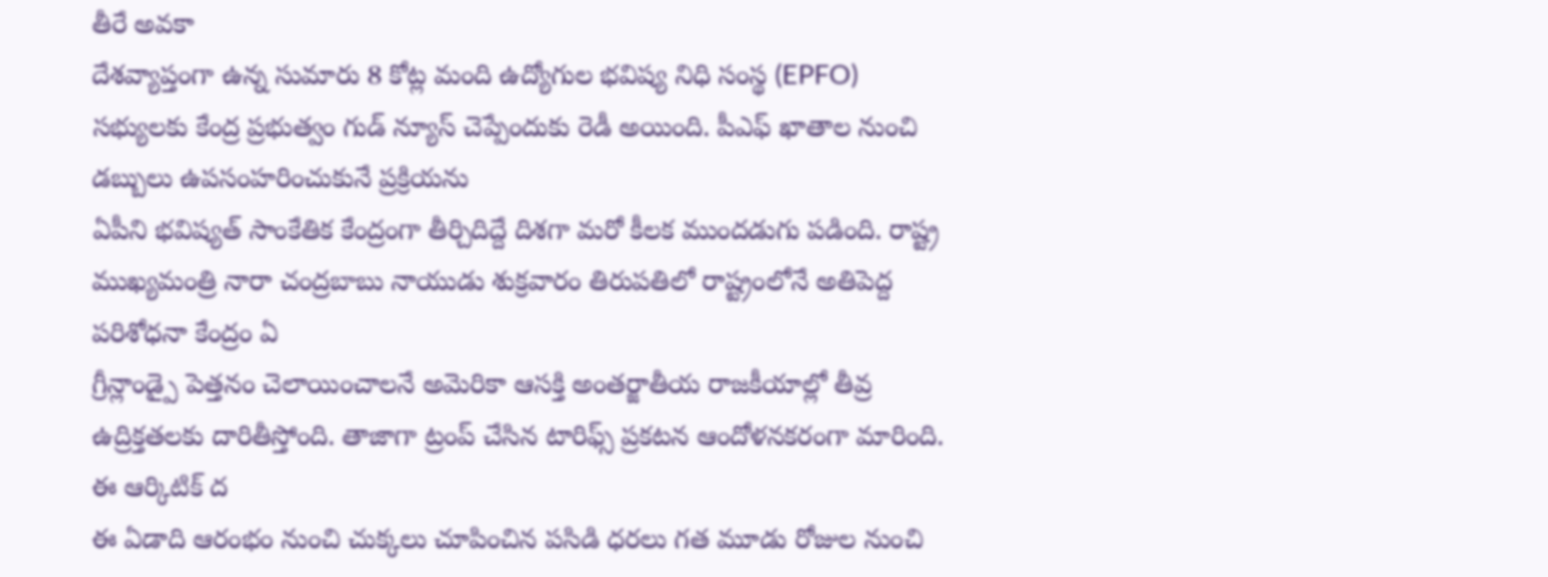తీరే అవకా
దేశవ్యాప్తంగా ఉన్న సుమారు 8 కోట్ల మంది ఉద్యోగుల భవిష్య నిధి సంస్థ (EPFO) సభ్యులకు కేంద్ర ప్రభుత్వం గుడ్ న్యూస్ చెప్పేందుకు రెడీ అయింది. పీఎఫ్ ఖాతాల నుంచి డబ్బులు ఉపసంహరించుకునే ప్రక్రియను
ఏపీని భవిష్యత్ సాంకేతిక కేంద్రంగా తీర్చిదిద్దే దిశగా మరో కీలక ముందడుగు పడింది. రాష్ట్ర ముఖ్యమంత్రి నారా చంద్రబాబు నాయుడు శుక్రవారం తిరుపతిలో రాష్ట్రంలోనే అతిపెద్ద పరిశోధనా కేంద్రం ఏ
గ్రీన్లాండ్పై పెత్తనం చెలాయించాలనే అమెరికా ఆసక్తి అంతర్జాతీయ రాజకీయాల్లో తీవ్ర ఉద్రిక్తతలకు దారితీస్తోంది. తాజాగా ట్రంప్ చేసిన టారిఫ్స్ ప్రకటన ఆందోళనకరంగా మారింది. ఈ ఆర్కిటిక్ ద
ఈ ఏడాది ఆరంభం నుంచి చుక్కలు చూపించిన పసిడి ధరలు గత మూడు రోజుల నుంచి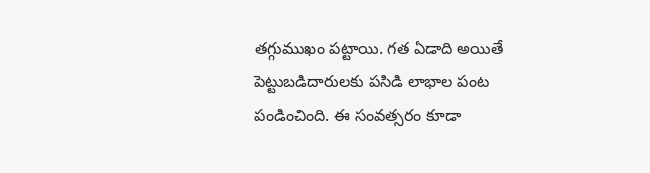తగ్గుముఖం పట్టాయి. గత ఏడాది అయితే పెట్టుబడిదారులకు పసిడి లాభాల పంట పండించింది. ఈ సంవత్సరం కూడా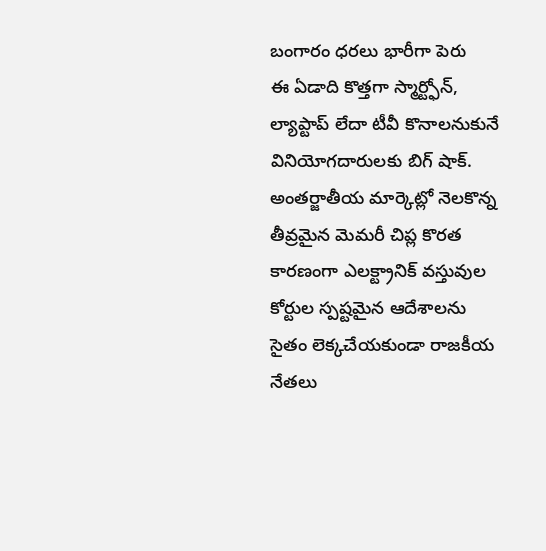బంగారం ధరలు భారీగా పెరు
ఈ ఏడాది కొత్తగా స్మార్ట్ఫోన్, ల్యాప్టాప్ లేదా టీవీ కొనాలనుకునే వినియోగదారులకు బిగ్ షాక్. అంతర్జాతీయ మార్కెట్లో నెలకొన్న తీవ్రమైన మెమరీ చిప్ల కొరత కారణంగా ఎలక్ట్రానిక్ వస్తువుల
కోర్టుల స్పష్టమైన ఆదేశాలను సైతం లెక్కచేయకుండా రాజకీయ నేతలు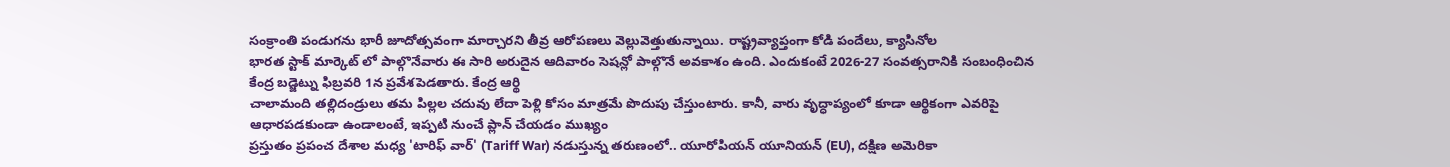సంక్రాంతి పండుగను భారీ జూదోత్సవంగా మార్చారని తీవ్ర ఆరోపణలు వెల్లువెత్తుతున్నాయి. రాష్ట్రవ్యాప్తంగా కోడి పందేలు, క్యాసినోల
భారత స్టాక్ మార్కెట్ లో పాల్గొనేవారు ఈ సారి అరుదైన ఆదివారం సెషన్లో పాల్గొనే అవకాశం ఉంది. ఎందుకంటే 2026-27 సంవత్సరానికి సంబంధించిన కేంద్ర బడ్జెట్ను ఫిబ్రవరి 1న ప్రవేశపెడతారు. కేంద్ర ఆర్థి
చాలామంది తల్లిదండ్రులు తమ పిల్లల చదువు లేదా పెళ్లి కోసం మాత్రమే పొదుపు చేస్తుంటారు. కానీ, వారు వృద్ధాప్యంలో కూడా ఆర్థికంగా ఎవరిపై ఆధారపడకుండా ఉండాలంటే, ఇప్పటి నుంచే ప్లాన్ చేయడం ముఖ్యం
ప్రస్తుతం ప్రపంచ దేశాల మధ్య 'టారిఫ్ వార్' (Tariff War) నడుస్తున్న తరుణంలో.. యూరోపియన్ యూనియన్ (EU), దక్షిణ అమెరికా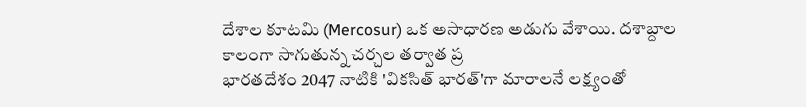దేశాల కూటమి (Mercosur) ఒక అసాధారణ అడుగు వేశాయి. దశాబ్దాల కాలంగా సాగుతున్న చర్చల తర్వాత ప్ర
భారతదేశం 2047 నాటికి 'వికసిత్ భారత్'గా మారాలనే లక్ష్యంతో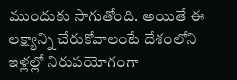ముందుకు సాగుతోంది. అయితే ఈ లక్ష్యాన్ని చేరుకోవాలంటే దేశంలోని ఇళ్లల్లో నిరుపయోగంగా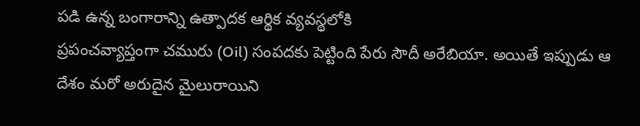పడి ఉన్న బంగారాన్ని ఉత్పాదక ఆర్థిక వ్యవస్థలోకి
ప్రపంచవ్యాప్తంగా చమురు (Oil) సంపదకు పెట్టింది పేరు సౌదీ అరేబియా. అయితే ఇప్పుడు ఆ దేశం మరో అరుదైన మైలురాయిని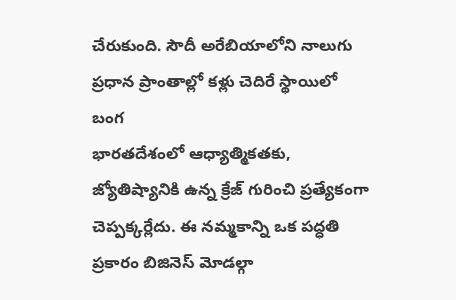చేరుకుంది. సౌదీ అరేబియాలోని నాలుగు ప్రధాన ప్రాంతాల్లో కళ్లు చెదిరే స్థాయిలో బంగ
భారతదేశంలో ఆధ్యాత్మికతకు, జ్యోతిష్యానికి ఉన్న క్రేజ్ గురించి ప్రత్యేకంగా చెప్పక్కర్లేదు. ఈ నమ్మకాన్ని ఒక పద్ధతి ప్రకారం బిజినెస్ మోడల్గా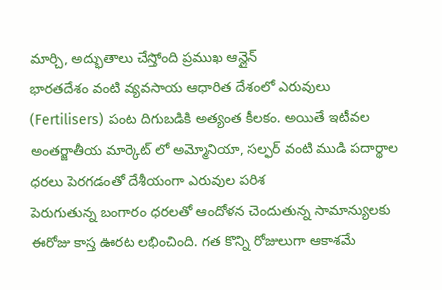మార్చి, అద్భుతాలు చేస్తోంది ప్రముఖ ఆన్లైన్
భారతదేశం వంటి వ్యవసాయ ఆధారిత దేశంలో ఎరువులు (Fertilisers) పంట దిగుబడికి అత్యంత కీలకం. అయితే ఇటీవల అంతర్జాతీయ మార్కెట్ లో అమ్మోనియా, సల్ఫర్ వంటి ముడి పదార్థాల ధరలు పెరగడంతో దేశీయంగా ఎరువుల పరిశ
పెరుగుతున్న బంగారం ధరలతో ఆందోళన చెందుతున్న సామాన్యులకు ఈరోజు కాస్త ఊరట లభించింది. గత కొన్ని రోజులుగా ఆకాశమే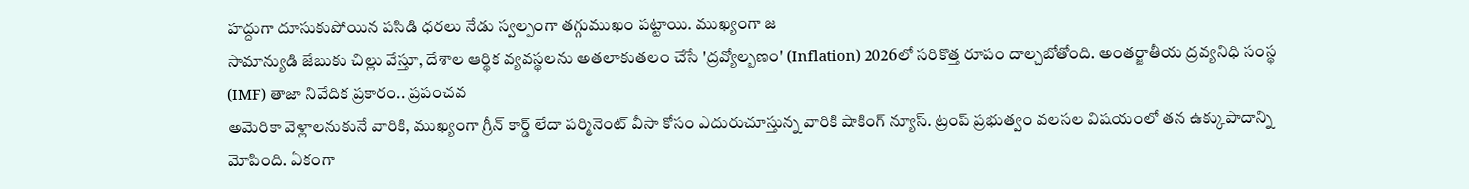హద్దుగా దూసుకుపోయిన పసిడి ధరలు నేడు స్వల్పంగా తగ్గుముఖం పట్టాయి. ముఖ్యంగా జ
సామాన్యుడి జేబుకు చిల్లు వేస్తూ, దేశాల ఆర్థిక వ్యవస్థలను అతలాకుతలం చేసే 'ద్రవ్యోల్బణం' (Inflation) 2026లో సరికొత్త రూపం దాల్చబోతోంది. అంతర్జాతీయ ద్రవ్యనిధి సంస్థ (IMF) తాజా నివేదిక ప్రకారం.. ప్రపంచవ
అమెరికా వెళ్లాలనుకునే వారికి, ముఖ్యంగా గ్రీన్ కార్డ్ లేదా పర్మినెంట్ వీసా కోసం ఎదురుచూస్తున్న వారికి షాకింగ్ న్యూస్. ట్రంప్ ప్రభుత్వం వలసల విషయంలో తన ఉక్కుపాదాన్ని మోపింది. ఏకంగా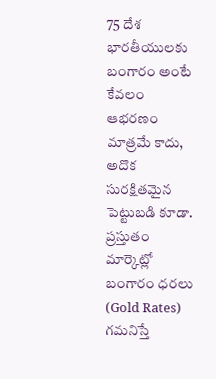75 దేశ
భారతీయులకు బంగారం అంటే కేవలం ఆభరణం మాత్రమే కాదు, అదొక సురక్షితమైన పెట్టుబడి కూడా. ప్రస్తుతం మార్కెట్లో బంగారం ధరలు (Gold Rates) గమనిస్తే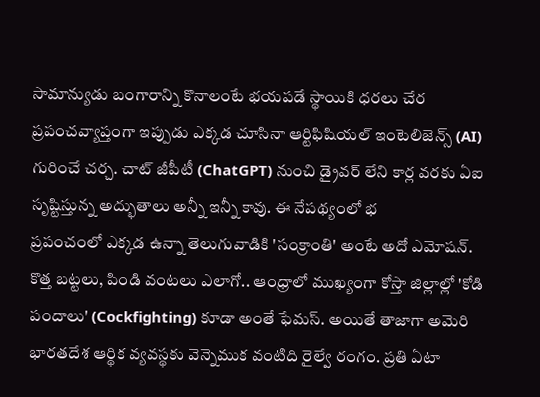సామాన్యుడు బంగారాన్ని కొనాలంటే భయపడే స్థాయికి ధరలు చేర
ప్రపంచవ్యాప్తంగా ఇప్పుడు ఎక్కడ చూసినా ఆర్టిఫిషియల్ ఇంటెలిజెన్స్ (AI) గురించే చర్చ. చాట్ జీపీటీ (ChatGPT) నుంచి డ్రైవర్ లేని కార్ల వరకు ఏఐ సృష్టిస్తున్న అద్భుతాలు అన్నీ ఇన్నీ కావు. ఈ నేపథ్యంలో భ
ప్రపంచంలో ఎక్కడ ఉన్నా తెలుగువాడికి 'సంక్రాంతి' అంటే అదో ఎమోషన్. కొత్త బట్టలు, పిండి వంటలు ఎలాగో.. ఆంధ్రాలో ముఖ్యంగా కోస్తా జిల్లాల్లో 'కోడి పందాలు' (Cockfighting) కూడా అంతే ఫేమస్. అయితే తాజాగా అమెరి
భారతదేశ ఆర్థిక వ్యవస్థకు వెన్నెముక వంటిది రైల్వే రంగం. ప్రతి ఏటా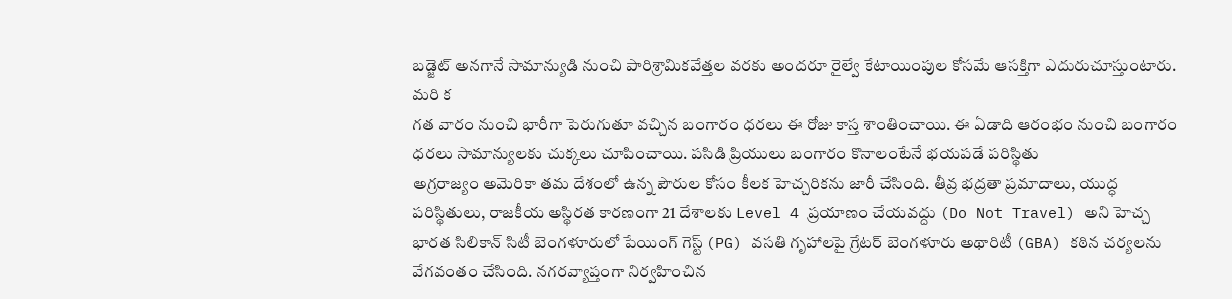బడ్జెట్ అనగానే సామాన్యుడి నుంచి పారిశ్రామికవేత్తల వరకు అందరూ రైల్వే కేటాయింపుల కోసమే ఆసక్తిగా ఎదురుచూస్తుంటారు. మరి క
గత వారం నుంచి భారీగా పెరుగుతూ వచ్చిన బంగారం ధరలు ఈ రోజు కాస్త శాంతించాయి. ఈ ఏడాది ఆరంభం నుంచి బంగారం ధరలు సామాన్యులకు చుక్కలు చూపించాయి. పసిడి ప్రియులు బంగారం కొనాలంటేనే భయపడే పరిస్థితు
అగ్రరాజ్యం అమెరికా తమ దేశంలో ఉన్న పౌరుల కోసం కీలక హెచ్చరికను జారీ చేసింది. తీవ్ర భద్రతా ప్రమాదాలు, యుద్ధ పరిస్థితులు, రాజకీయ అస్థిరత కారణంగా 21 దేశాలకు Level 4 ప్రయాణం చేయవద్దు (Do Not Travel) అని హెచ్చ
భారత సిలికాన్ సిటీ బెంగళూరులో పేయింగ్ గెస్ట్ (PG) వసతి గృహాలపై గ్రేటర్ బెంగళూరు అథారిటీ (GBA) కఠిన చర్యలను వేగవంతం చేసింది. నగరవ్యాప్తంగా నిర్వహించిన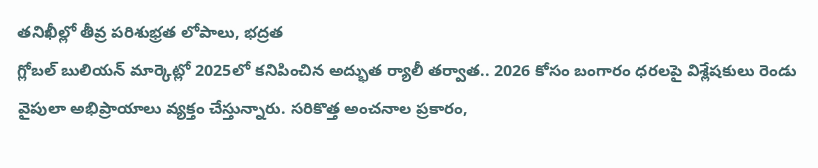తనిఖీల్లో తీవ్ర పరిశుభ్రత లోపాలు, భద్రత
గ్లోబల్ బులియన్ మార్కెట్లో 2025లో కనిపించిన అద్భుత ర్యాలీ తర్వాత.. 2026 కోసం బంగారం ధరలపై విశ్లేషకులు రెండు వైపులా అభిప్రాయాలు వ్యక్తం చేస్తున్నారు. సరికొత్త అంచనాల ప్రకారం,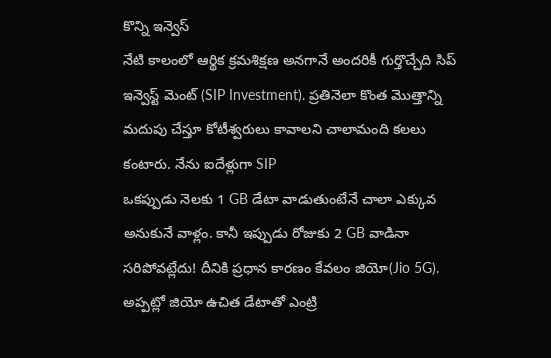కొన్ని ఇన్వెస్
నేటి కాలంలో ఆర్థిక క్రమశిక్షణ అనగానే అందరికీ గుర్తొచ్చేది సిప్ ఇన్వెస్ట్ మెంట్ (SIP Investment). ప్రతినెలా కొంత మొత్తాన్ని మదుపు చేస్తూ కోటీశ్వరులు కావాలని చాలామంది కలలు కంటారు. నేను ఐదేళ్లుగా SIP
ఒకప్పుడు నెలకు 1 GB డేటా వాడుతుంటేనే చాలా ఎక్కువ అనుకునే వాళ్లం. కానీ ఇప్పుడు రోజుకు 2 GB వాడినా సరిపోవట్లేదు! దీనికి ప్రధాన కారణం కేవలం జియో(Jio 5G). అప్పట్లో జియో ఉచిత డేటాతో ఎంట్రి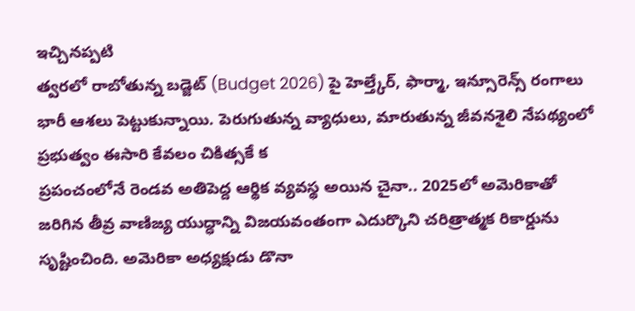ఇచ్చినప్పటి
త్వరలో రాబోతున్న బడ్జెట్ (Budget 2026) పై హెల్త్కేర్, ఫార్మా, ఇన్సూరెన్స్ రంగాలు భారీ ఆశలు పెట్టుకున్నాయి. పెరుగుతున్న వ్యాధులు, మారుతున్న జీవనశైలి నేపథ్యంలో ప్రభుత్వం ఈసారి కేవలం చికిత్సకే క
ప్రపంచంలోనే రెండవ అతిపెద్ద ఆర్థిక వ్యవస్థ అయిన చైనా.. 2025లో అమెరికాతో జరిగిన తీవ్ర వాణిజ్య యుద్ధాన్ని విజయవంతంగా ఎదుర్కొని చరిత్రాత్మక రికార్డును సృష్టించింది. అమెరికా అధ్యక్షుడు డొనా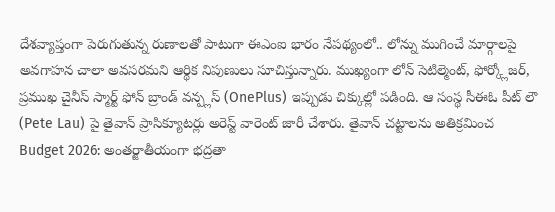దేశవ్యాప్తంగా పెరుగుతున్న రుణాలతో పాటుగా ఈఎంఐ భారం నేపథ్యంలో.. లోన్ను ముగించే మార్గాలపై అవగాహన చాలా అవసరమని ఆర్థిక నిపుణులు సూచిస్తున్నారు. ముఖ్యంగా లోన్ సెటిల్మెంట్, ఫోర్క్లోజర్,
ప్రముఖ చైనీస్ స్మార్ట్ ఫోన్ బ్రాండ్ వన్ప్లస్ (OnePlus) ఇప్పుడు చిక్కుల్లో పడింది. ఆ సంస్థ సీఈఓ పీట్ లౌ (Pete Lau) పై తైవాన్ ప్రాసిక్యూటర్లు అరెస్ట్ వారెంట్ జారీ చేశారు. తైవాన్ చట్టాలను అతిక్రమించ
Budget 2026: అంతర్జాతీయంగా భద్రతా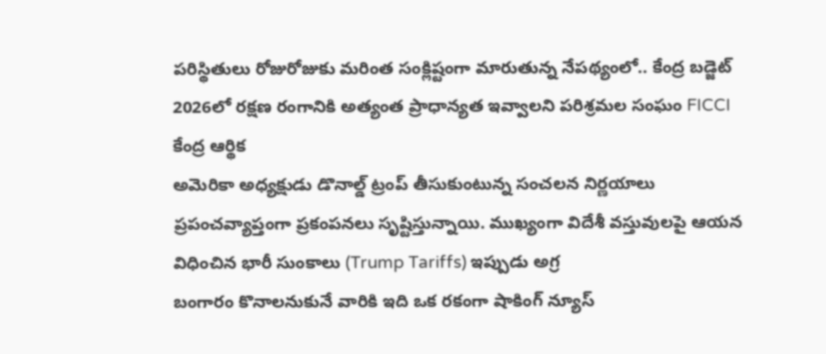పరిస్థితులు రోజురోజుకు మరింత సంక్లిష్టంగా మారుతున్న నేపథ్యంలో.. కేంద్ర బడ్జెట్ 2026లో రక్షణ రంగానికి అత్యంత ప్రాధాన్యత ఇవ్వాలని పరిశ్రమల సంఘం FICCI కేంద్ర ఆర్థిక
అమెరికా అధ్యక్షుడు డొనాల్డ్ ట్రంప్ తీసుకుంటున్న సంచలన నిర్ణయాలు ప్రపంచవ్యాప్తంగా ప్రకంపనలు సృష్టిస్తున్నాయి. ముఖ్యంగా విదేశీ వస్తువులపై ఆయన విధించిన భారీ సుంకాలు (Trump Tariffs) ఇప్పుడు అగ్ర
బంగారం కొనాలనుకునే వారికి ఇది ఒక రకంగా షాకింగ్ న్యూస్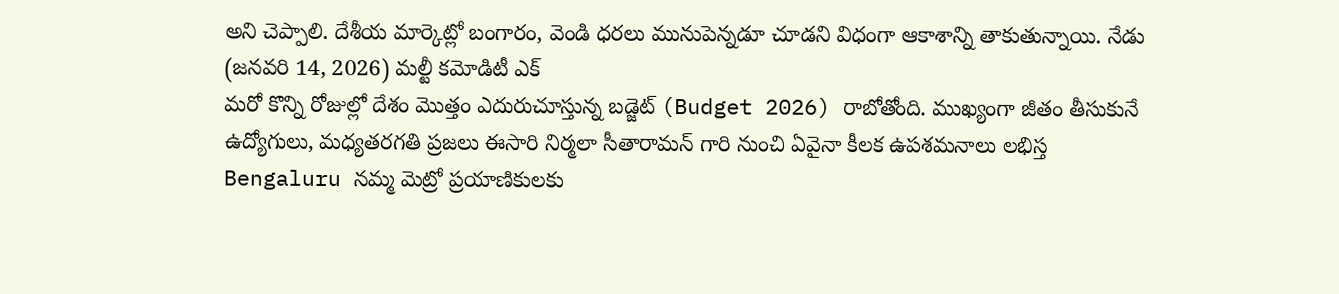అని చెప్పాలి. దేశీయ మార్కెట్లో బంగారం, వెండి ధరలు మునుపెన్నడూ చూడని విధంగా ఆకాశాన్ని తాకుతున్నాయి. నేడు (జనవరి 14, 2026) మల్టీ కమోడిటీ ఎక్
మరో కొన్ని రోజుల్లో దేశం మొత్తం ఎదురుచూస్తున్న బడ్జెట్ (Budget 2026) రాబోతోంది. ముఖ్యంగా జీతం తీసుకునే ఉద్యోగులు, మధ్యతరగతి ప్రజలు ఈసారి నిర్మలా సీతారామన్ గారి నుంచి ఏవైనా కీలక ఉపశమనాలు లభిస్త
Bengaluru నమ్మ మెట్రో ప్రయాణికులకు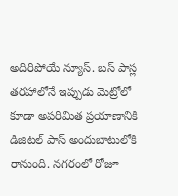అదిరిపోయే న్యూస్. బస్ పాస్ల తరహాలోనే ఇప్పుడు మెట్రోలో కూడా అపరిమిత ప్రయాణానికి డిజిటల్ పాస్ అందుబాటులోకి రానుంది. నగరంలో రోజూ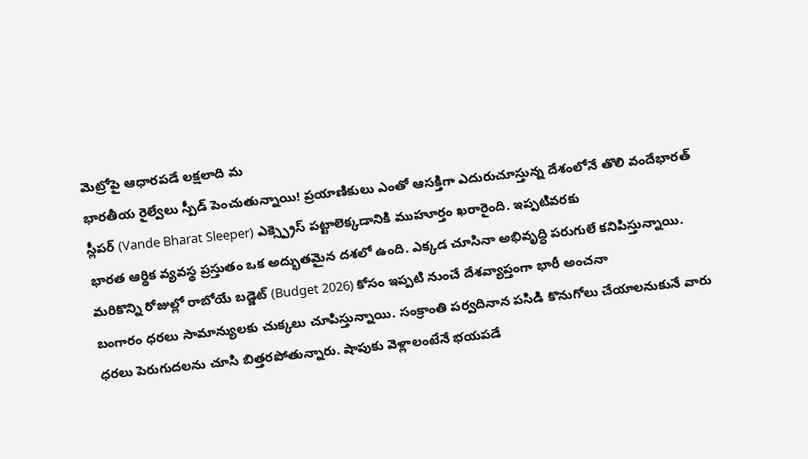మెట్రోపై ఆధారపడే లక్షలాది మ
భారతీయ రైల్వేలు స్పీడ్ పెంచుతున్నాయి! ప్రయాణికులు ఎంతో ఆసక్తిగా ఎదురుచూస్తున్న దేశంలోనే తొలి వందేభారత్ స్లీపర్ (Vande Bharat Sleeper) ఎక్స్ప్రెస్ పట్టాలెక్కడానికి ముహూర్తం ఖరారైంది. ఇప్పటివరకు
భారత ఆర్థిక వ్యవస్థ ప్రస్తుతం ఒక అద్భుతమైన దశలో ఉంది. ఎక్కడ చూసినా అభివృద్ధి పరుగులే కనిపిస్తున్నాయి. మరికొన్ని రోజుల్లో రాబోయే బడ్జెట్ (Budget 2026) కోసం ఇప్పటి నుంచే దేశవ్యాప్తంగా భారీ అంచనా
బంగారం ధరలు సామాన్యులకు చుక్కలు చూపిస్తున్నాయి. సంక్రాంతి పర్వదినాన పసిడి కొనుగోలు చేయాలనుకునే వారు ధరలు పెరుగుదలను చూసి బిత్తరపోతున్నారు. షాపుకు వెళ్లాలంటేనే భయపడే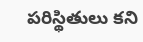పరిస్థితులు కని